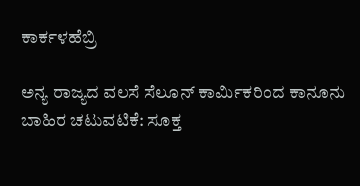ಕಾರ್ಕಳಹೆಬ್ರಿ

ಅನ್ಯ ರಾಜ್ಯದ ವಲಸೆ ಸೆಲೂನ್ ಕಾರ್ಮಿಕರಿಂದ ಕಾನೂನು ಬಾಹಿರ ಚಟುವಟಿಕೆ: ಸೂಕ್ತ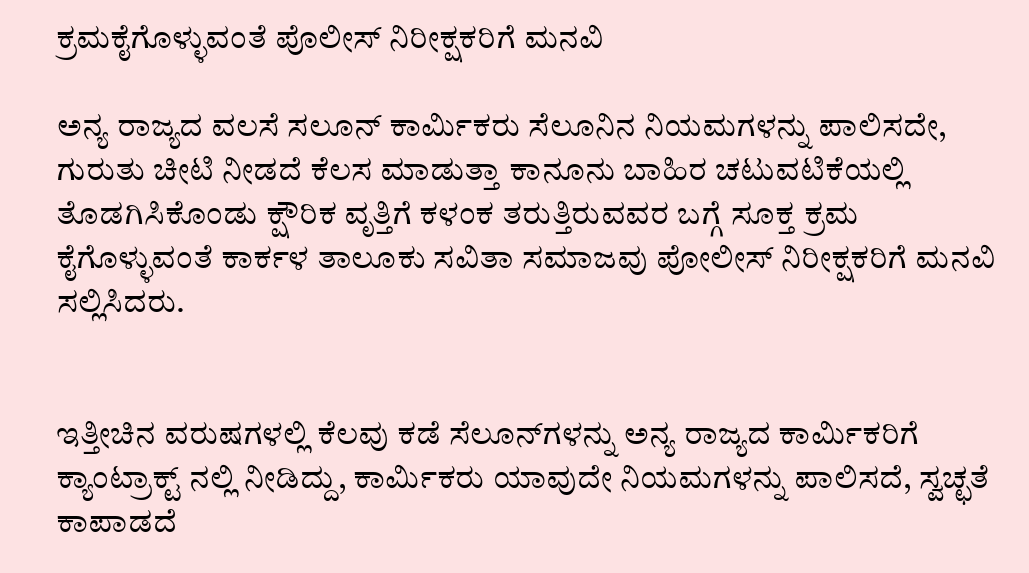ಕ್ರಮಕೈಗೊಳ್ಳುವಂತೆ ಪೊಲೀಸ್ ನಿರೀಕ್ಷಕರಿಗೆ ಮನವಿ

ಅನ್ಯ ರಾಜ್ಯದ ವಲಸೆ ಸಲೂನ್ ಕಾರ್ಮಿಕರು ಸೆಲೂನಿನ ನಿಯಮಗಳನ್ನು ಪಾಲಿಸದೇ, ಗುರುತು ಚೀಟಿ ನೀಡದೆ ಕೆಲಸ ಮಾಡುತ್ತಾ ಕಾನೂನು ಬಾಹಿರ ಚಟುವಟಿಕೆಯಲ್ಲಿ ತೊಡಗಿಸಿಕೊಂಡು ಕ್ಷೌರಿಕ ವೃತ್ತಿಗೆ ಕಳಂಕ ತರುತ್ತಿರುವವರ ಬಗ್ಗೆ ಸೂಕ್ತ ಕ್ರಮ ಕೈಗೊಳ್ಳುವಂತೆ ಕಾರ್ಕಳ ತಾಲೂಕು ಸವಿತಾ ಸಮಾಜವು ಪೋಲೀಸ್ ನಿರೀಕ್ಷಕರಿಗೆ ಮನವಿ ಸಲ್ಲಿಸಿದರು.


ಇತ್ತೀಚಿನ ವರುಷಗಳಲ್ಲಿ ಕೆಲವು ಕಡೆ ಸೆಲೂನ್‌ಗಳನ್ನು ಅನ್ಯ ರಾಜ್ಯದ ಕಾರ್ಮಿಕರಿಗೆ ಕ್ಯಾಂಟ್ರಾಕ್ಟ್ ನಲ್ಲಿ ನೀಡಿದ್ದು, ಕಾರ್ಮಿಕರು ಯಾವುದೇ ನಿಯಮಗಳನ್ನು ಪಾಲಿಸದೆ, ಸ್ವಚ್ಛತೆ ಕಾಪಾಡದೆ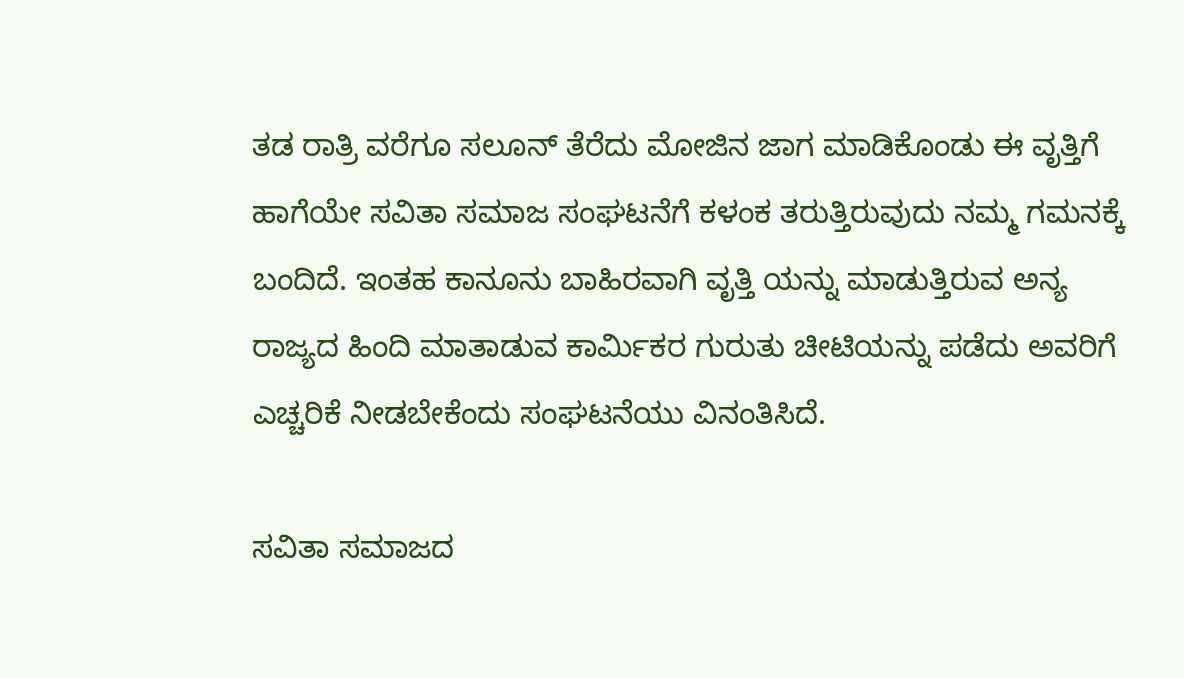ತಡ ರಾತ್ರಿ ವರೆಗೂ ಸಲೂನ್ ತೆರೆದು ಮೋಜಿನ ಜಾಗ ಮಾಡಿಕೊಂಡು ಈ ವೃತ್ತಿಗೆ ಹಾಗೆಯೇ ಸವಿತಾ ಸಮಾಜ ಸಂಘಟನೆಗೆ ಕಳಂಕ ತರುತ್ತಿರುವುದು ನಮ್ಮ ಗಮನಕ್ಕೆ ಬಂದಿದೆ. ಇಂತಹ ಕಾನೂನು ಬಾಹಿರವಾಗಿ ವೃತ್ತಿ ಯನ್ನು ಮಾಡುತ್ತಿರುವ ಅನ್ಯ ರಾಜ್ಯದ ಹಿಂದಿ ಮಾತಾಡುವ ಕಾರ್ಮಿಕರ ಗುರುತು ಚೀಟಿಯನ್ನು ಪಡೆದು ಅವರಿಗೆ ಎಚ್ಚರಿಕೆ ನೀಡಬೇಕೆಂದು ಸಂಘಟನೆಯು ವಿನಂತಿಸಿದೆ.

ಸವಿತಾ ಸಮಾಜದ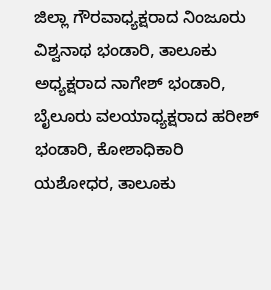ಜಿಲ್ಲಾ ಗೌರವಾಧ್ಯಕ್ಷರಾದ ನಿಂಜೂರು ವಿಶ್ವನಾಥ ಭಂಡಾರಿ, ತಾಲೂಕು ಅಧ್ಯಕ್ಷರಾದ ನಾಗೇಶ್ ಭಂಡಾರಿ, ಬೈಲೂರು ವಲಯಾಧ್ಯಕ್ಷರಾದ ಹರೀಶ್ ಭಂಡಾರಿ, ಕೋಶಾಧಿಕಾರಿ ಯಶೋಧರ, ತಾಲೂಕು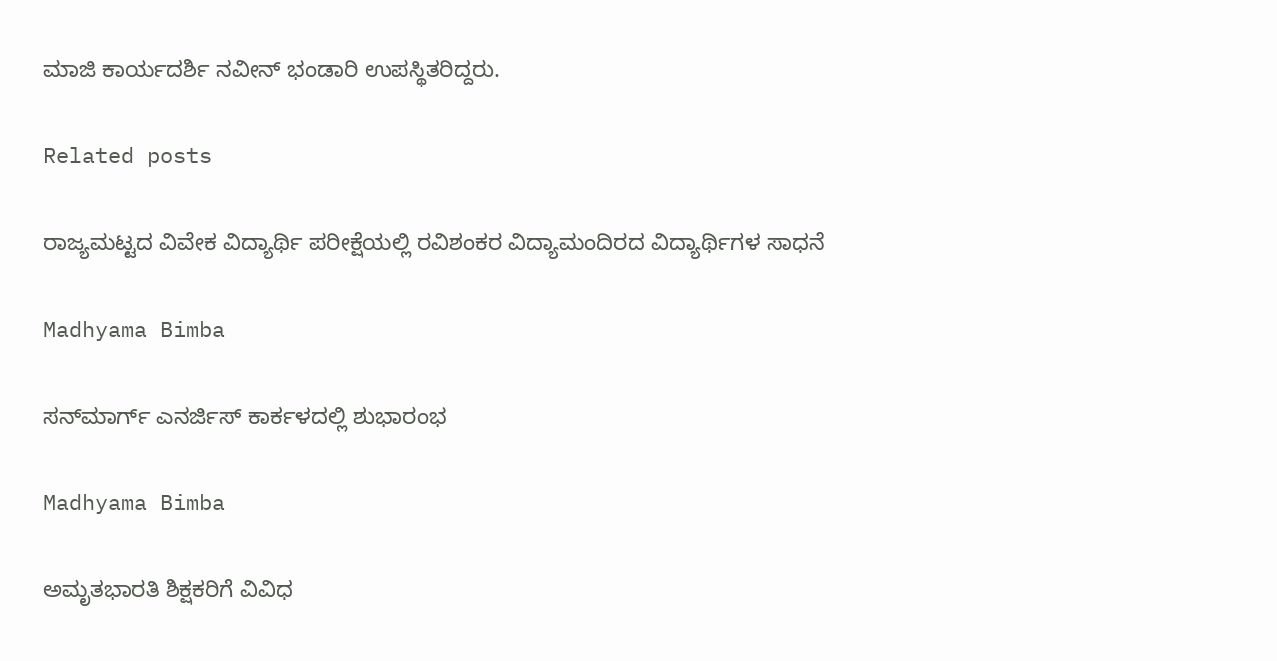ಮಾಜಿ ಕಾರ್ಯದರ್ಶಿ ನವೀನ್ ಭಂಡಾರಿ ಉಪಸ್ಥಿತರಿದ್ದರು.

Related posts

ರಾಜ್ಯಮಟ್ಟದ ವಿವೇಕ ವಿದ್ಯಾರ್ಥಿ ಪರೀಕ್ಷೆಯಲ್ಲಿ ರವಿಶಂಕರ ವಿದ್ಯಾಮಂದಿರದ ವಿದ್ಯಾರ್ಥಿಗಳ ಸಾಧನೆ

Madhyama Bimba

ಸನ್‌ಮಾರ್ಗ್ ಎನರ್ಜಿಸ್ ಕಾರ್ಕಳದಲ್ಲಿ ಶುಭಾರಂಭ

Madhyama Bimba

ಅಮೃತಭಾರತಿ ಶಿಕ್ಷಕರಿಗೆ ವಿವಿಧ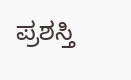ಪ್ರಶಸ್ತಿ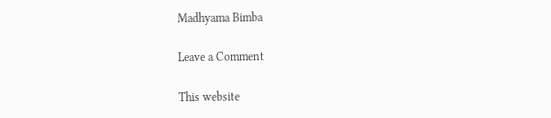Madhyama Bimba

Leave a Comment

This website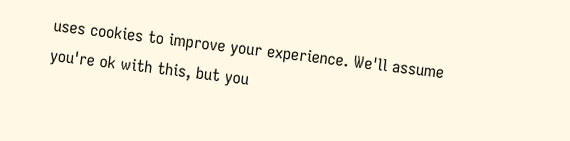uses cookies to improve your experience. We'll assume you're ok with this, but you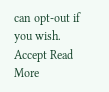can opt-out if you wish. Accept Read More